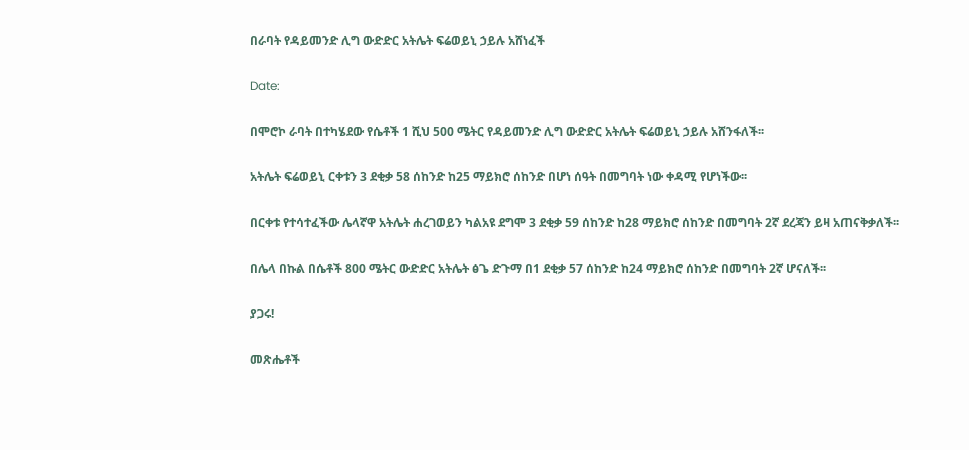በራባት የዳይመንድ ሊግ ውድድር አትሌት ፍሬወይኒ ኃይሉ አሸነፈች

Date:

በሞሮኮ ራባት በተካሄደው የሴቶች 1 ሺህ 500 ሜትር የዳይመንድ ሊግ ውድድር አትሌት ፍሬወይኒ ኃይሉ አሸንፋለች፡፡

አትሌት ፍሬወይኒ ርቀቱን 3 ደቂቃ 58 ሰከንድ ከ25 ማይክሮ ሰከንድ በሆነ ሰዓት በመግባት ነው ቀዳሚ የሆነችው፡፡

በርቀቱ የተሳተፈችው ሌላኛዋ አትሌት ሐረገወይን ካልአዩ ደግሞ 3 ደቂቃ 59 ሰከንድ ከ28 ማይክሮ ሰከንድ በመግባት 2ኛ ደረጃን ይዛ አጠናቅቃለች፡፡

በሌላ በኩል በሴቶች 800 ሜትር ውድድር አትሌት ፅጌ ድጉማ በ1 ደቂቃ 57 ሰከንድ ከ24 ማይክሮ ሰከንድ በመግባት 2ኛ ሆናለች፡፡

ያጋሩ!

መጽሔቶች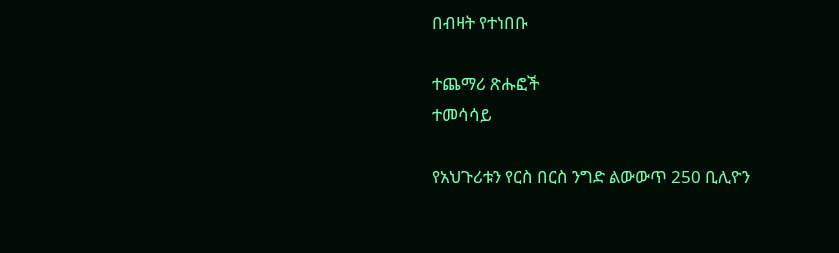በብዛት የተነበቡ

ተጨማሪ ጽሑፎች
ተመሳሳይ

የአህጉሪቱን የርስ በርስ ንግድ ልውውጥ 250 ቢሊዮን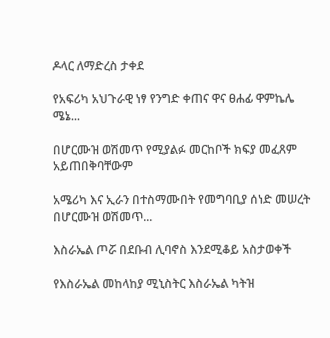ዶላር ለማድረስ ታቀደ

የአፍሪካ አህጉራዊ ነፃ የንግድ ቀጠና ዋና ፀሐፊ ዋምኬሌ ሜኔ...

በሆርሙዝ ወሽመጥ የሚያልፉ መርከቦች ክፍያ መፈጸም አይጠበቅባቸውም

አሜሪካ እና ኢራን በተስማሙበት የመግባቢያ ሰነድ መሠረት በሆርሙዝ ወሽመጥ...

እስራኤል ጦሯ በደቡብ ሊባኖስ እንደሚቆይ አስታወቀች

የእስራኤል መከላከያ ሚኒስትር እስራኤል ካትዝ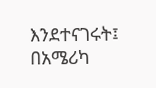እንደተናገሩት፤ በአሜሪካ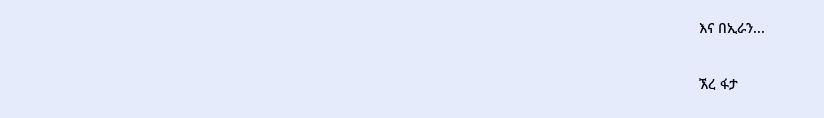እና በኢራን...

ኧረ ፋታ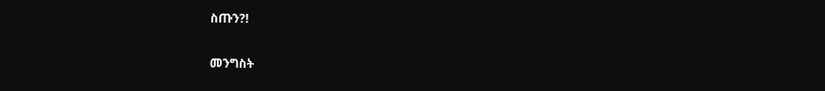ስጡን?!

መንግስት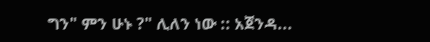ግን" ምን ሁኑ ?" ሊለን ነው :: አጀንዳ...